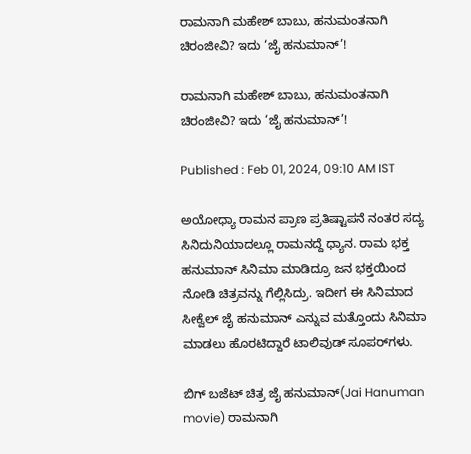ರಾಮನಾಗಿ ಮಹೇಶ್ ಬಾಬು, ಹನುಮಂತನಾಗಿ ಚಿರಂಜೀವಿ? ಇದು ‘ಜೈ ಹನುಮಾನ್’!

ರಾಮನಾಗಿ ಮಹೇಶ್ ಬಾಬು, ಹನುಮಂತನಾಗಿ ಚಿರಂಜೀವಿ? ಇದು ‘ಜೈ ಹನುಮಾನ್’!

Published : Feb 01, 2024, 09:10 AM IST

ಅಯೋಧ್ಯಾ ರಾಮನ ಪ್ರಾಣ ಪ್ರತಿಷ್ಟಾಪನೆ ನಂತರ ಸದ್ಯ ಸಿನಿದುನಿಯಾದಲ್ಲೂ ರಾಮನದ್ದೆ ಧ್ಯಾನ. ರಾಮ ಭಕ್ತ ಹನುಮಾನ್ ಸಿನಿಮಾ ಮಾಡಿದ್ರೂ ಜನ ಭಕ್ತಯಿಂದ ನೋಡಿ ಚಿತ್ರವನ್ನು ಗೆಲ್ಲಿಸಿದ್ರು. ಇದೀಗ ಈ ಸಿನಿಮಾದ ಸೀಕ್ವೆಲ್ ಜೈ ಹನುಮಾನ್ ಎನ್ನುವ ಮತ್ತೊಂದು ಸಿನಿಮಾ ಮಾಡಲು ಹೊರಟಿದ್ದಾರೆ ಟಾಲಿವುಡ್ ಸೂಪರ್‌ಗಳು.

ಬಿಗ್ ಬಜೆಟ್ ಚಿತ್ರ ಜೈ ಹನುಮಾನ್(Jai Hanuman movie) ರಾಮನಾಗಿ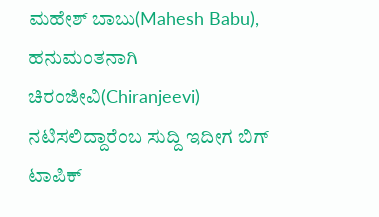ಮಹೇಶ್‌ ಬಾಬು(Mahesh Babu), ಹನುಮಂತನಾಗಿ ಚಿರಂಜೀವಿ(Chiranjeevi) ನಟಿಸಲಿದ್ದಾರೆಂಬ ಸುದ್ದಿ ಇದೀಗ ಬಿಗ್ ಟಾಪಿಕ್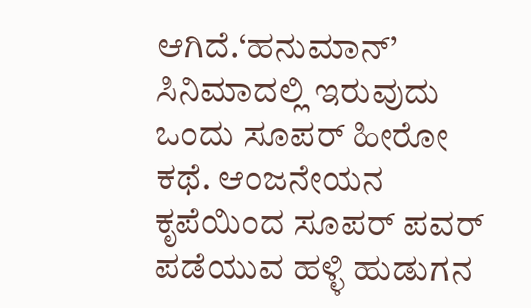ಆಗಿದೆ.‘ಹನುಮಾನ್’ ಸಿನಿಮಾದಲ್ಲಿ ಇರುವುದು ಒಂದು ಸೂಪರ್ ಹೀರೋ ಕಥೆ. ಆಂಜನೇಯನ ಕೃಪೆಯಿಂದ ಸೂಪರ್ ಪವರ್ ಪಡೆಯುವ ಹಳ್ಳಿ ಹುಡುಗನ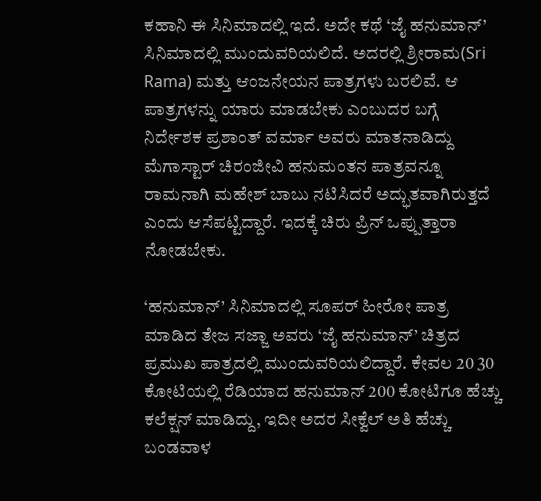ಕಹಾನಿ ಈ ಸಿನಿಮಾದಲ್ಲಿ ಇದೆ. ಅದೇ ಕಥೆ ‘ಜೈ ಹನುಮಾನ್’ ಸಿನಿಮಾದಲ್ಲಿ ಮುಂದುವರಿಯಲಿದೆ. ಅದರಲ್ಲಿ ಶ್ರೀರಾಮ(Sri Rama) ಮತ್ತು ಆಂಜನೇಯನ ಪಾತ್ರಗಳು ಬರಲಿವೆ. ಆ ಪಾತ್ರಗಳನ್ನು ಯಾರು ಮಾಡಬೇಕು ಎಂಬುದರ ಬಗ್ಗೆ  ನಿರ್ದೇಶಕ ಪ್ರಶಾಂತ್ ವರ್ಮಾ ಅವರು ಮಾತನಾಡಿದ್ದು ಮೆಗಾಸ್ಟಾರ್ ಚಿರಂಜೀವಿ ಹನುಮಂತನ ಪಾತ್ರವನ್ನೂ ರಾಮನಾಗಿ ಮಹೇಶ್ ಬಾಬು ನಟಿಸಿದರೆ ಅದ್ಭುತವಾಗಿರುತ್ತದೆ ಎಂದು ಆಸೆಪಟ್ಟಿದ್ದಾರೆ. ಇದಕ್ಕೆ ಚಿರು ಪ್ರಿನ್ ಒಪ್ಪುತ್ತಾರಾ ನೋಡಬೇಕು.

‘ಹನುಮಾನ್’ ಸಿನಿಮಾದಲ್ಲಿ ಸೂಪರ್ ಹೀರೋ ಪಾತ್ರ ಮಾಡಿದ ತೇಜ ಸಜ್ಜಾ ಅವರು ‘ಜೈ ಹನುಮಾನ್’ ಚಿತ್ರದ ಪ್ರಮುಖ ಪಾತ್ರದಲ್ಲಿ ಮುಂದುವರಿಯಲಿದ್ದಾರೆ. ಕೇವಲ 20 30 ಕೋಟಿಯಲ್ಲಿ ರೆಡಿಯಾದ ಹನುಮಾನ್ 200 ಕೋಟಿಗೂ ಹೆಚ್ಚು ಕಲೆಕ್ಷನ್ ಮಾಡಿದ್ದು, ಇದೀ ಅದರ ಸೀಕ್ವೆಲ್ ಅತಿ ಹೆಚ್ಚು ಬಂಡವಾಳ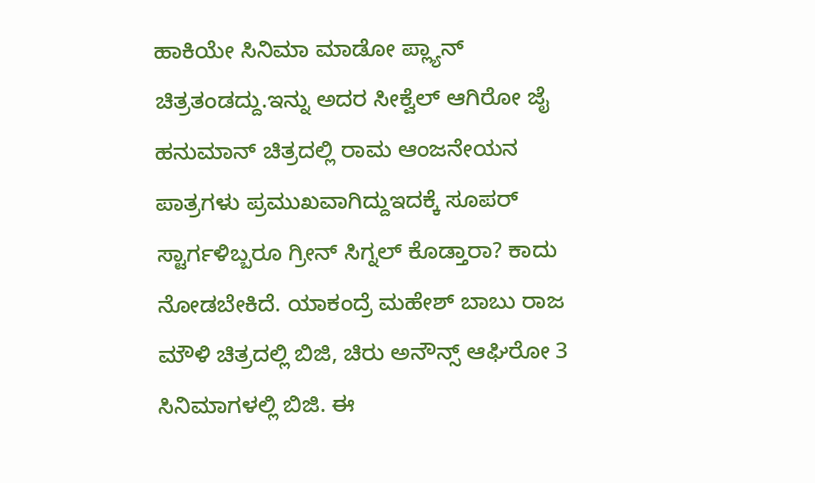ಹಾಕಿಯೇ ಸಿನಿಮಾ ಮಾಡೋ ಪ್ಲ್ಯಾನ್ ಚಿತ್ರತಂಡದ್ದು.ಇನ್ನು ಅದರ ಸೀಕ್ವೆಲ್ ಆಗಿರೋ ಜೈ ಹನುಮಾನ್ ಚಿತ್ರದಲ್ಲಿ ರಾಮ ಆಂಜನೇಯನ ಪಾತ್ರಗಳು ಪ್ರಮುಖವಾಗಿದ್ದುಇದಕ್ಕೆ ಸೂಪರ್ ಸ್ಟಾರ್ಗಳಿಬ್ಬರೂ ಗ್ರೀನ್ ಸಿಗ್ನಲ್ ಕೊಡ್ತಾರಾ? ಕಾದು ನೋಡಬೇಕಿದೆ. ಯಾಕಂದ್ರೆ ಮಹೇಶ್ ಬಾಬು ರಾಜ ಮೌಳಿ ಚಿತ್ರದಲ್ಲಿ ಬಿಜಿ, ಚಿರು ಅನೌನ್ಸ್ ಆಘಿರೋ 3 ಸಿನಿಮಾಗಳಲ್ಲಿ ಬಿಜಿ. ಈ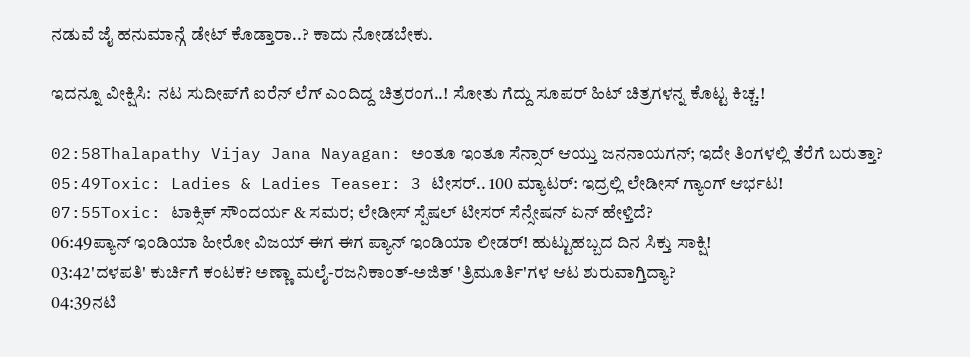ನಡುವೆ ಜೈ ಹನುಮಾನ್ಗೆ ಡೇಟ್ ಕೊಡ್ತಾರಾ..? ಕಾದು ನೋಡಬೇಕು.

ಇದನ್ನೂ ವೀಕ್ಷಿಸಿ:  ನಟ ಸುದೀಪ್‌ಗೆ ಐರೆನ್ ಲೆಗ್ ಎಂದಿದ್ದ ಚಿತ್ರರಂಗ..! ಸೋತು ಗೆದ್ದು ಸೂಪರ್ ಹಿಟ್ ಚಿತ್ರಗಳನ್ನ ಕೊಟ್ಟ ಕಿಚ್ಚ.!

02:58Thalapathy Vijay Jana Nayagan: ಅಂತೂ ಇಂತೂ ಸೆನ್ಸಾರ್ ಆಯ್ತು ಜನನಾಯಗನ್; ಇದೇ ತಿಂಗಳಲ್ಲಿ ತೆರೆಗೆ ಬರುತ್ತಾ?
05:49Toxic: Ladies & Ladies Teaser: 3 ಟೀಸರ್.. 100 ಮ್ಯಾಟರ್: ಇದ್ರಲ್ಲಿ ಲೇಡೀಸ್ ಗ್ಯಾಂಗ್ ಆರ್ಭಟ!
07:55Toxic: ಟಾಕ್ಸಿಕ್ ಸೌಂದರ್ಯ & ಸಮರ; ಲೇಡೀಸ್ ಸ್ಪೆಷಲ್ ಟೀಸರ್ ಸೆನ್ಸೇಷನ್‌ ಏನ್ ಹೇಳ್ತಿದೆ?
06:49ಪ್ಯಾನ್ ಇಂಡಿಯಾ ಹೀರೋ ವಿಜಯ್ ಈಗ ಈಗ ಪ್ಯಾನ್ ಇಂಡಿಯಾ ಲೀಡರ್! ಹುಟ್ಟುಹಬ್ಬದ ದಿನ ಸಿಕ್ತು ಸಾಕ್ಷಿ!
03:42'ದಳಪತಿ' ಕುರ್ಚಿಗೆ ಕಂಟಕ? ಅಣ್ಣಾ ಮಲೈ-ರಜನಿಕಾಂತ್-ಅಜಿತ್ 'ತ್ರಿಮೂರ್ತಿ'ಗಳ ಆಟ ಶುರುವಾಗ್ತಿದ್ಯಾ?
04:39ನಟಿ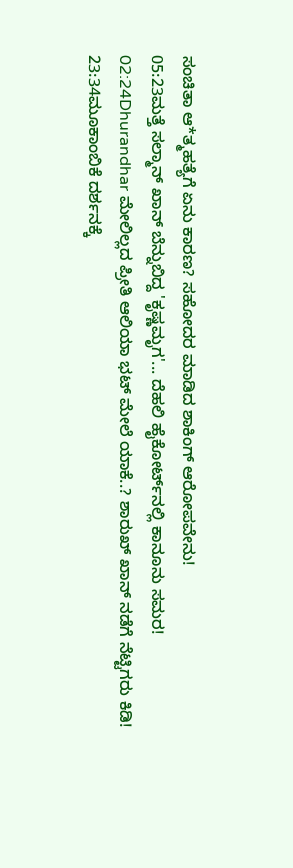ಸಂಚಿತಾ ಆ*ತ್ಮಹತ್ಯೆಗೆ ಏನು ಕಾರಣ? ಸಹೋದರ ಮಾಡಿದ ಶಾಕಿಂಗ್ ಆರೋಪವೇನು!
05:23ಮತ್ತೆ ಸಲ್ಮಾನ್ ಖಾನ್ ಬೆನ್ನುಬಿದ್ದ 'ಕೃಷ್ಣಮೃಗ'... ದೆಹಲಿ ಹೈಕೋರ್ಟ್‌ನಲ್ಲಿ ಕಾನೂನು ಸಮರ!
02:24Dhurandhar ಮೇಲಿಲ್ಲದ ಪ್ರೀತಿ ಆಲಿಯಾ ಭಟ್ ಮೇಲೆ ಯಾಕೆ..? ಶಾರುಖ್ ಖಾನ್ ನಡೆಗೆ ನೆಟ್ಟಿಗರು ಕಿಡಿ!
23:34ಮೂಕಾಂಬಿಕೆ ದರ್ಶನಕ್ಕೆ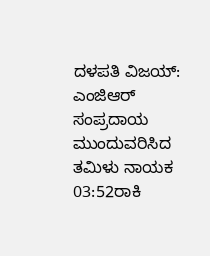ದಳಪತಿ ವಿಜಯ್: ಎಂಜಿಆರ್‌ ಸಂಪ್ರದಾಯ ಮುಂದುವರಿಸಿದ ತಮಿಳು ನಾಯಕ
03:52ರಾಕಿ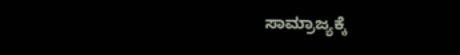ಸಾಮ್ರಾಜ್ಯಕ್ಕೆ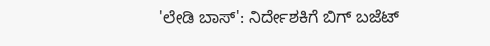'ಲೇಡಿ ಬಾಸ್': ನಿರ್ದೇಶಕಿಗೆ ಬಿಗ್ ಬಜೆಟ್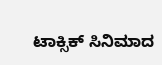ಟಾಕ್ಸಿಕ್ ಸಿನಿಮಾದ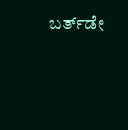ಬರ್ತ್‌ಡೇ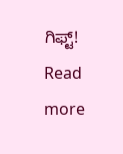ಗಿಫ್ಟ್!
Read more